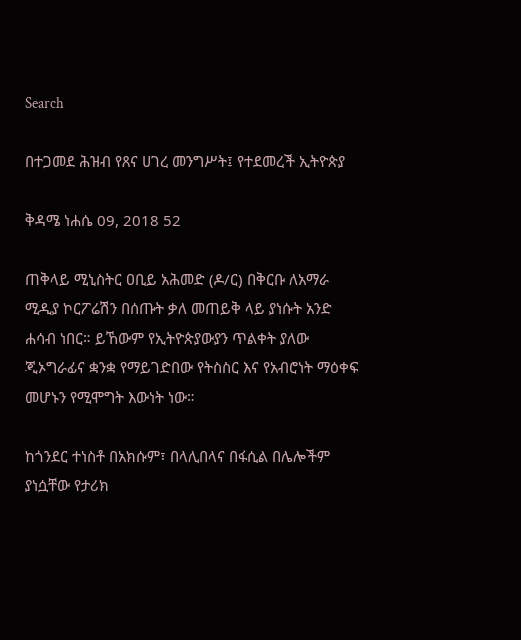Search

በተጋመደ ሕዝብ የጸና ሀገረ መንግሥት፤ የተደመረች ኢትዮጵያ

ቅዳሜ ነሐሴ 09, 2018 52

ጠቅላይ ሚኒስትር ዐቢይ አሕመድ (ዶ/ር) በቅርቡ ለአማራ ሚዲያ ኮርፖሬሽን በሰጡት ቃለ መጠይቅ ላይ ያነሱት አንድ ሐሳብ ነበር። ይኸውም የኢትዮጵያውያን ጥልቀት ያለው ጂኦግራፊና ቋንቋ የማይገድበው የትስስር እና የአብሮነት ማዕቀፍ መሆኑን የሚሞግት እውነት ነው።

ከጎንደር ተነስቶ በአክሱም፣ በላሊበላና በፋሲል በሌሎችም ያነሷቸው የታሪክ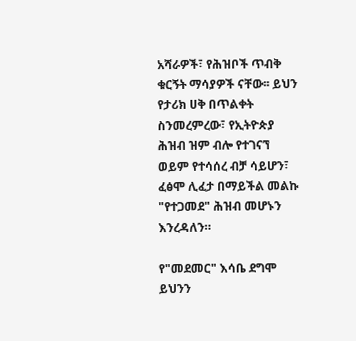አሻራዎች፣ የሕዝቦች ጥብቅ ቁርኝት ማሳያዎች ናቸው፡፡ ይህን የታሪክ ሀቅ በጥልቀት ስንመረምረው፣ የኢትዮጵያ ሕዝብ ዝም ብሎ የተገናኘ ወይም የተሳሰረ ብቻ ሳይሆን፣ ፈፅሞ ሊፈታ በማይችል መልኩ "የተጋመደ" ሕዝብ መሆኑን እንረዳለን።

የ"መደመር" እሳቤ ደግሞ ይህንን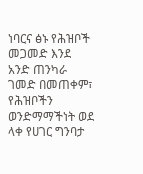ነባርና ፅኑ የሕዝቦች መጋመድ እንደ አንድ ጠንካራ ገመድ በመጠቀም፣ የሕዝቦችን ወንድማማችነት ወደ ላቀ የሀገር ግንባታ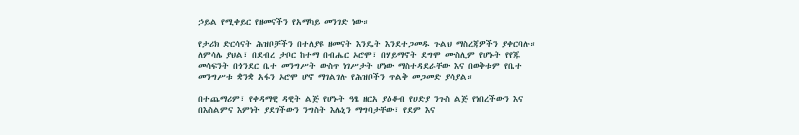ኃይል የሚቀይር የዘመናችን የአማካይ መንገድ ነው።

የታሪክ ድርሳናት ሕዝቦቻችን በተለያዩ ዘመናት እንዴት እንደተጋመዱ ጉልህ ማስረጃዎችን ያቀርባሉ። ለምሳሌ ያህል፣ በደብረ ታቦር ከተማ በብሔር ኦሮሞ፣ በሃይማኖት ደግሞ ሙስሊም የሆኑት የየጁ መሳፍንት በጎንደር ቤተ መንግሥት ውስጥ ነገሥታት ሆነው ማስተዳደራቸው እና በወቅቱም የቤተ መንግሥቱ ቋንቋ አፋን ኦሮሞ ሆኖ ማገልገሉ የሕዝቦችን ጥልቅ መጋመድ ያሳያል።

በተጨማሪም፣ የቀዳማዊ ዳዊት ልጅ የሆኑት ዓፄ ዘርአ ያዕቆብ የሀድያ ንጉስ ልጅ የነበረችውን እና በእስልምና እምነት ያደገችውን ንግስት እሌኒን ማግባታቸው፣ የደም እና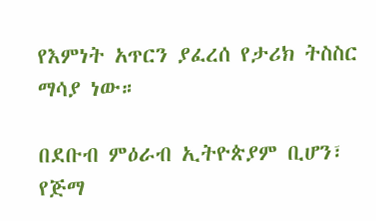የእምነት አጥርን ያፈረሰ የታሪክ ትስስር ማሳያ ነው።

በደቡብ ምዕራብ ኢትዮጵያም ቢሆን፣ የጅማ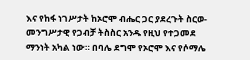እና የከፋ ነገሥታት ከኦሮሞ ብሔር ጋር ያደረጉት ስርወ-መንግሥታዊ የጋብቻ ትስስር አንዱ የዚህ የተጋመደ ማንነት አካል ነው። በባሌ ደግሞ የኦሮሞ እና የሶማሌ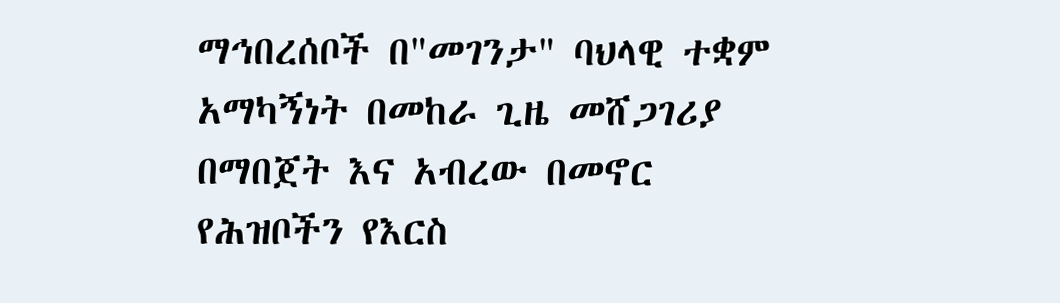ማኅበረሰቦች በ"መገንታ" ባህላዊ ተቋም አማካኝነት በመከራ ጊዜ መሸጋገሪያ በማበጀት እና አብረው በመኖር የሕዝቦችን የእርስ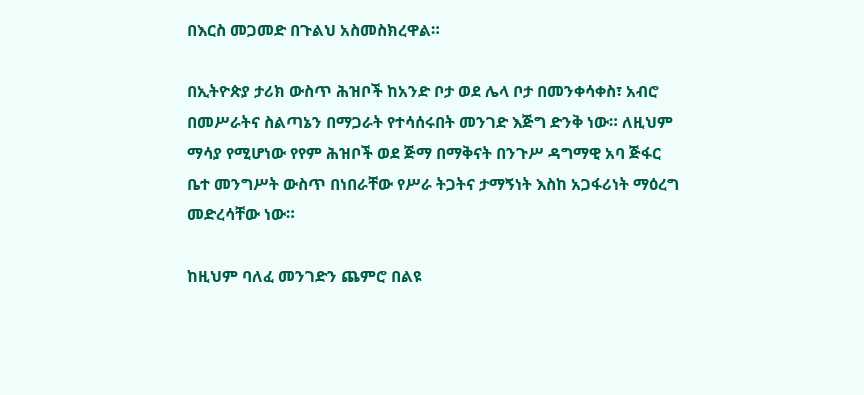በእርስ መጋመድ በጉልህ አስመስክረዋል።

በኢትዮጵያ ታሪክ ውስጥ ሕዝቦች ከአንድ ቦታ ወደ ሌላ ቦታ በመንቀሳቀስ፣ አብሮ በመሥራትና ስልጣኔን በማጋራት የተሳሰሩበት መንገድ እጅግ ድንቅ ነው። ለዚህም ማሳያ የሚሆነው የየም ሕዝቦች ወደ ጅማ በማቅናት በንጉሥ ዳግማዊ አባ ጅፋር ቤተ መንግሥት ውስጥ በነበራቸው የሥራ ትጋትና ታማኝነት እስከ አጋፋሪነት ማዕረግ መድረሳቸው ነው።

ከዚህም ባለፈ መንገድን ጨምሮ በልዩ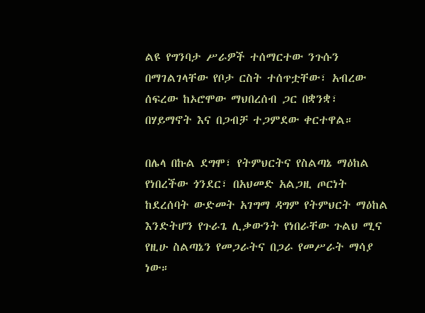ልዩ የግንባታ ሥራዎች ተሰማርተው ንጉሱን በማገልገላቸው የቦታ ርስት ተሰጥቷቸው፣ አብረው ሰፍረው ከኦሮሞው ማህበረሰብ ጋር በቋንቋ፣ በሃይማኖት እና በጋብቻ ተጋምደው ቀርተዋል።

በሌላ በኩል ደግሞ፣ የትምህርትና የስልጣኔ ማዕከል የነበረችው ጎንደር፣ በአህመድ አልጋዚ ጦርነት ከደረሰባት ውድመት አገግማ ዳግም የትምህርት ማዕከል እንድትሆን የጉራጌ ሊቃውንት የነበራቸው ጉልህ ሚና የዚሁ ስልጣኔን የመጋራትና በጋራ የመሥራት ማሳያ ነው።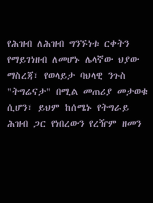የሕዝብ ለሕዝብ ግንኙነቱ ርቀትን የማይገነዘብ ለመሆኑ ሌላኛው ህያው ማስረጃ፣ የወላይታ ባህላዊ ንጉስ "ትግሬናታ" በሚል መጠሪያ መታወቁ ሲሆን፣ ይህም ከሰሜኑ የትግራይ ሕዝብ ጋር የነበረውን የረዥም ዘመን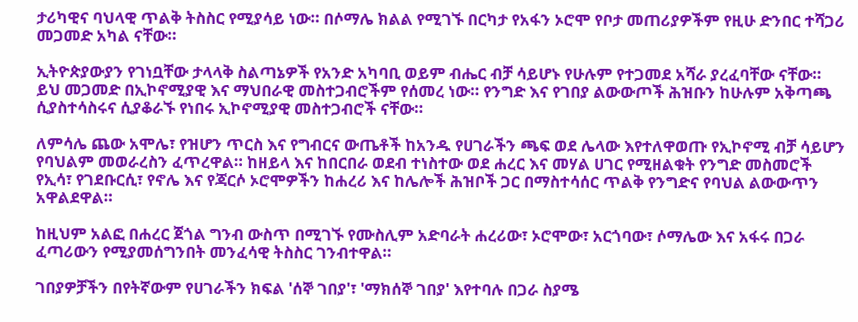ታሪካዊና ባህላዊ ጥልቅ ትስስር የሚያሳይ ነው። በሶማሌ ክልል የሚገኙ በርካታ የአፋን ኦሮሞ የቦታ መጠሪያዎችም የዚሁ ድንበር ተሻጋሪ መጋመድ አካል ናቸው።

ኢትዮጵያውያን የገነቧቸው ታላላቅ ስልጣኔዎች የአንድ አካባቢ ወይም ብሔር ብቻ ሳይሆኑ የሁሉም የተጋመደ አሻራ ያረፈባቸው ናቸው። ይህ መጋመድ በኢኮኖሚያዊ እና ማህበራዊ መስተጋብሮችም የሰመረ ነው። የንግድ እና የገበያ ልውውጦች ሕዝቡን ከሁሉም አቅጣጫ ሲያስተሳስሩና ሲያቆራኙ የነበሩ ኢኮኖሚያዊ መስተጋብሮች ናቸው።

ለምሳሌ ጨው አሞሌ፣ የዝሆን ጥርስ እና የግብርና ውጤቶች ከአንዱ የሀገራችን ጫፍ ወደ ሌላው እየተለዋወጡ የኢኮኖሚ ብቻ ሳይሆን የባህልም መወራረስን ፈጥረዋል። ከዘይላ እና ከበርበራ ወደብ ተነስተው ወደ ሐረር እና መሃል ሀገር የሚዘልቁት የንግድ መስመሮች የኢሳ፣ የገደቡርሲ፣ የኖሌ እና የጃርሶ ኦሮሞዎችን ከሐረሪ እና ከሌሎች ሕዝቦች ጋር በማስተሳሰር ጥልቅ የንግድና የባህል ልውውጥን አዋልደዋል።

ከዚህም አልፎ በሐረር ጀጎል ግንብ ውስጥ በሚገኙ የሙስሊም አድባራት ሐረሪው፣ ኦሮሞው፣ አርጎባው፣ ሶማሌው እና አፋሩ በጋራ ፈጣሪውን የሚያመሰግንበት መንፈሳዊ ትስስር ገንብተዋል።

ገበያዎቻችን በየትኛውም የሀገራችን ክፍል 'ሰኞ ገበያ'፣ 'ማክሰኞ ገበያ' እየተባሉ በጋራ ስያሜ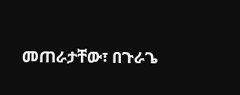መጠራታቸው፣ በጉራጌ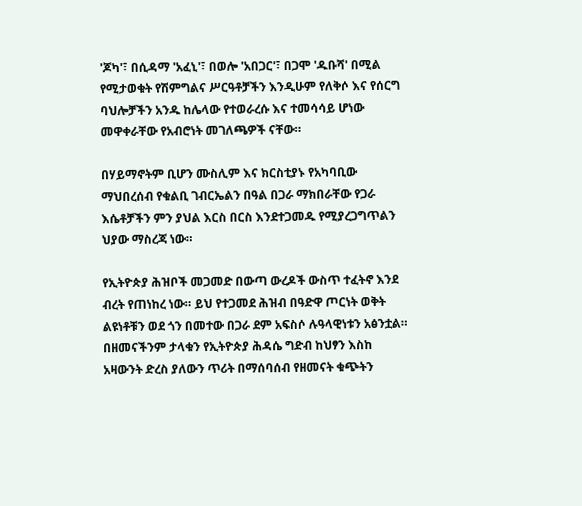'ጆካ'፣ በሲዳማ 'አፈኒ'፣ በወሎ 'አበጋር'፣ በጋሞ 'ዱቡሻ' በሚል የሚታወቁት የሽምግልና ሥርዓቶቻችን እንዲሁም የለቅሶ እና የሰርግ ባህሎቻችን አንዱ ከሌላው የተወራረሱ እና ተመሳሳይ ሆነው መዋቀራቸው የአብሮነት መገለጫዎች ናቸው።

በሃይማኖትም ቢሆን ሙስሊም እና ክርስቲያኑ የአካባቢው ማህበረሰብ የቁልቢ ገብርኤልን በዓል በጋራ ማክበራቸው የጋራ እሴቶቻችን ምን ያህል እርስ በርስ እንደተጋመዱ የሚያረጋግጥልን ህያው ማስረጃ ነው።

የኢትዮጵያ ሕዝቦች መጋመድ በውጣ ውረዶች ውስጥ ተፈትኖ እንደ ብረት የጠነከረ ነው። ይህ የተጋመደ ሕዝብ በዓድዋ ጦርነት ወቅት ልዩነቶቹን ወደ ጎን በመተው በጋራ ደም አፍስሶ ሉዓላዊነቱን አፅንቷል። በዘመናችንም ታላቁን የኢትዮጵያ ሕዳሴ ግድብ ከህፃን እስከ አዛውንት ድረስ ያለውን ጥሪት በማሰባሰብ የዘመናት ቁጭትን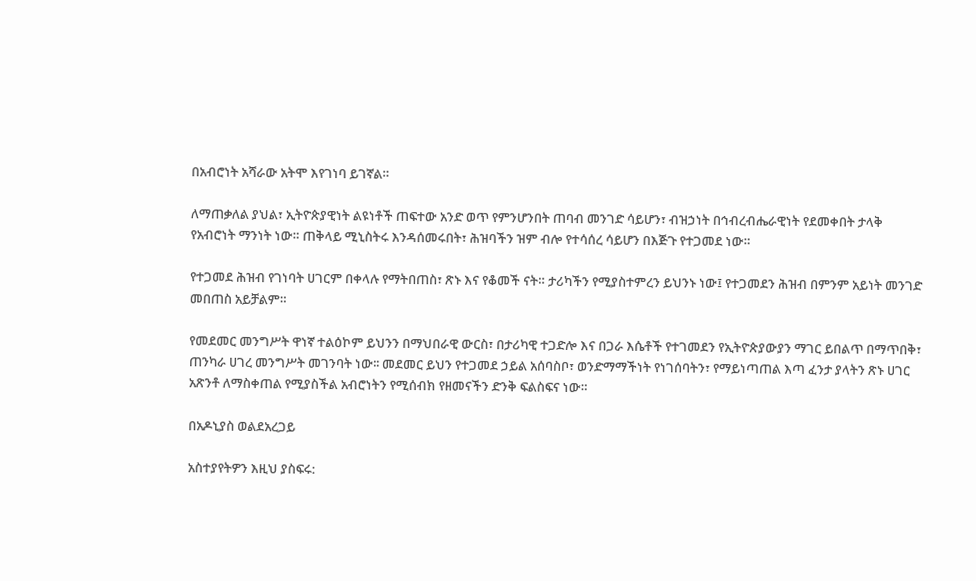በአብሮነት አሻራው አትሞ እየገነባ ይገኛል።

ለማጠቃለል ያህል፣ ኢትዮጵያዊነት ልዩነቶች ጠፍተው አንድ ወጥ የምንሆንበት ጠባብ መንገድ ሳይሆን፣ ብዝኃነት በኅብረብሔራዊነት የደመቀበት ታላቅ የአብሮነት ማንነት ነው። ጠቅላይ ሚኒስትሩ እንዳሰመሩበት፣ ሕዝባችን ዝም ብሎ የተሳሰረ ሳይሆን በእጅጉ የተጋመደ ነው።

የተጋመደ ሕዝብ የገነባት ሀገርም በቀላሉ የማትበጠስ፣ ጽኑ እና የቆመች ናት። ታሪካችን የሚያስተምረን ይህንኑ ነው፤ የተጋመደን ሕዝብ በምንም አይነት መንገድ መበጠስ አይቻልም።

የመደመር መንግሥት ዋነኛ ተልዕኮም ይህንን በማህበራዊ ውርስ፣ በታሪካዊ ተጋድሎ እና በጋራ እሴቶች የተገመደን የኢትዮጵያውያን ማገር ይበልጥ በማጥበቅ፣ ጠንካራ ሀገረ መንግሥት መገንባት ነው፡፡ መደመር ይህን የተጋመደ ኃይል አሰባስቦ፣ ወንድማማችነት የነገሰባትን፣ የማይነጣጠል እጣ ፈንታ ያላትን ጽኑ ሀገር አጽንቶ ለማስቀጠል የሚያስችል አብሮነትን የሚሰብክ የዘመናችን ድንቅ ፍልስፍና ነው።

በአዶኒያስ ወልደአረጋይ

አስተያየትዎን እዚህ ያስፍሩ: